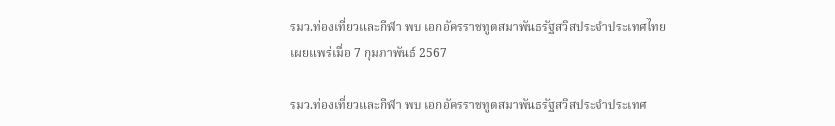รมว.ท่องเที่ยวและกีฬา พบ เอกอัครราชทูตสมาพันธรัฐสวิสประจำประเทศไทย
เผยแพร่เมื่อ 7 กุมภาพันธ์ 2567

รมว.ท่องเที่ยวและกีฬา พบ เอกอัครราชทูตสมาพันธรัฐสวิสประจำประเทศ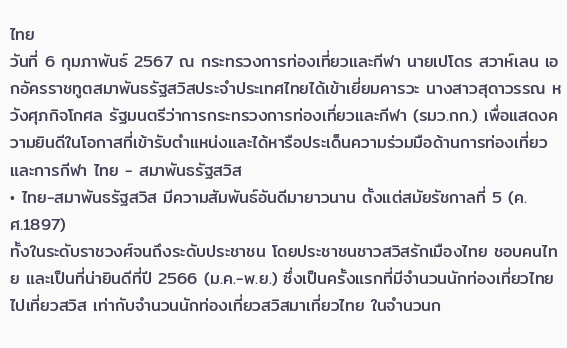ไทย
วันที่ 6 กุมภาพันธ์ 2567 ณ กระทรวงการท่องเที่ยวและกีฬา นายเปโดร สวาห์เลน เอกอัครราชทูตสมาพันธรัฐสวิสประจำประเทศไทยได้เข้าเยี่ยมคารวะ นางสาวสุดาวรรณ หวังศุภกิจโกศล รัฐมนตรีว่าการกระทรวงการท่องเที่ยวและกีฬา (รมว.กก.) เพื่อแสดงความยินดีในโอกาสที่เข้ารับตำแหน่งและได้หารือประเด็นความร่วมมือด้านการท่องเที่ยวและการกีฬา ไทย - สมาพันธรัฐสวิส
• ไทย-สมาพันธรัฐสวิส มีความสัมพันธ์อันดีมายาวนาน ตั้งแต่สมัยรัชกาลที่ 5 (ค.ศ.1897)
ทั้งในระดับราชวงศ์จนถึงระดับประชาชน โดยประชาชนชาวสวิสรักเมืองไทย ชอบคนไทย และเป็นที่น่ายินดีที่ปี 2566 (ม.ค.-พ.ย.) ซึ่งเป็นครั้งแรกที่มีจำนวนนักท่องเที่ยวไทยไปเที่ยวสวิส เท่ากับจำนวนนักท่องเที่ยวสวิสมาเที่ยวไทย ในจำนวนก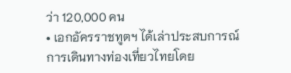ว่า 120,000 คน
• เอกอัครราชทูตฯ ได้เล่าประสบการณ์การเดินทางท่องเที่ยวไทยโดย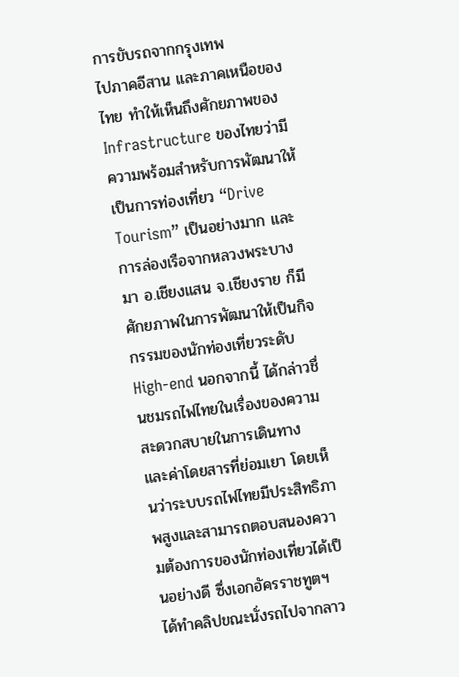การขับรถจากกรุงเทพ
ไปภาคอีสาน และภาคเหนือของไทย ทำให้เห็นถึงศักยภาพของ Infrastructure ของไทยว่ามีความพร้อมสำหรับการพัฒนาให้เป็นการท่องเที่ยว “Drive Tourism” เป็นอย่างมาก และการล่องเรือจากหลวงพระบางมา อ.เชียงแสน จ.เชียงราย ก็มีศักยภาพในการพัฒนาให้เป็นกิจกรรมของนักท่องเที่ยวระดับ High-end นอกจากนี้ ได้กล่าวชื่นชมรถไฟไทยในเรื่องของความสะดวกสบายในการเดินทาง และค่าโดยสารที่ย่อมเยา โดยเห็นว่าระบบรถไฟไทยมีประสิทธิภาพสูงและสามารถตอบสนองความต้องการของนักท่องเที่ยวได้เป็นอย่างดี ซึ่งเอกอัครราชทูตฯ ได้ทำคลิปขณะนั่งรถไปจากลาว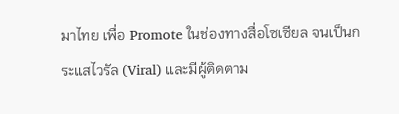มาไทย เพื่อ Promote ในช่องทางสื่อโซเซียล จนเป็นกระแสไวรัล (Viral) และมีผู้ติดตาม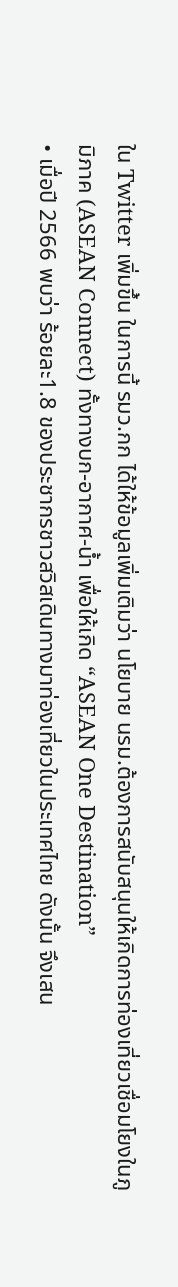ใน Twitter เพิ่มขึ้น ในการนี้ รมว.กก ได้ให้ข้อมูลเพิ่มเติมว่า นโยบาย นรม.ต้องการสนับสนุนให้เกิดการท่องเที่ยวเชื่อมโยงในภูมิภาค (ASEAN Connect) ทั้งทางบก-อากาศ-น้ำ เพื่อให้เกิด “ASEAN One Destination”
• เมื่อปี 2566 พบว่า ร้อยละ1.8 ของประชากรชาวสวิสเดินทางมาท่องเที่ยวในประเทศไทย ดังนั้น จึงเสน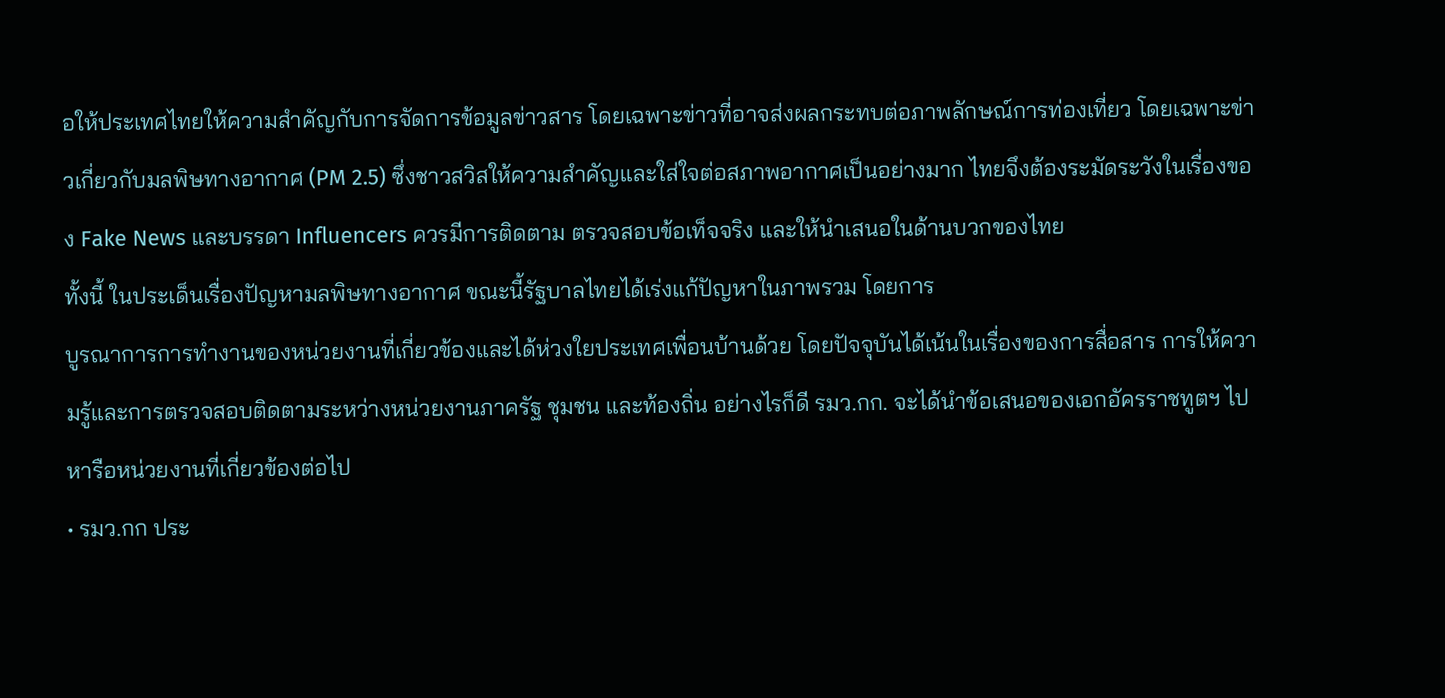อให้ประเทศไทยให้ความสำคัญกับการจัดการข้อมูลข่าวสาร โดยเฉพาะข่าวที่อาจส่งผลกระทบต่อภาพลักษณ์การท่องเที่ยว โดยเฉพาะข่าวเกี่ยวกับมลพิษทางอากาศ (PM 2.5) ซึ่งชาวสวิสให้ความสำคัญและใส่ใจต่อสภาพอากาศเป็นอย่างมาก ไทยจึงต้องระมัดระวังในเรื่องของ Fake News และบรรดา Influencers ควรมีการติดตาม ตรวจสอบข้อเท็จจริง และให้นำเสนอในด้านบวกของไทย
ทั้งนี้ ในประเด็นเรื่องปัญหามลพิษทางอากาศ ขณะนี้รัฐบาลไทยได้เร่งแก้ปัญหาในภาพรวม โดยการ
บูรณาการการทำงานของหน่วยงานที่เกี่ยวข้องและได้ห่วงใยประเทศเพื่อนบ้านด้วย โดยปัจจุบันได้เน้นในเรื่องของการสื่อสาร การให้ความรู้และการตรวจสอบติดตามระหว่างหน่วยงานภาครัฐ ชุมชน และท้องถิ่น อย่างไรก็ดี รมว.กก. จะได้นำข้อเสนอของเอกอัครราชทูตฯ ไปหารือหน่วยงานที่เกี่ยวข้องต่อไป
• รมว.กก ประ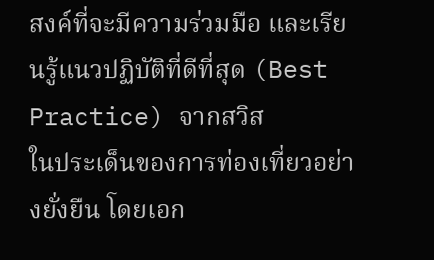สงค์ที่จะมีความร่วมมือ และเรียนรู้แนวปฏิบัติที่ดีที่สุด (Best Practice) จากสวิส
ในประเด็นของการท่องเที่ยวอย่างยั่งยืน โดยเอก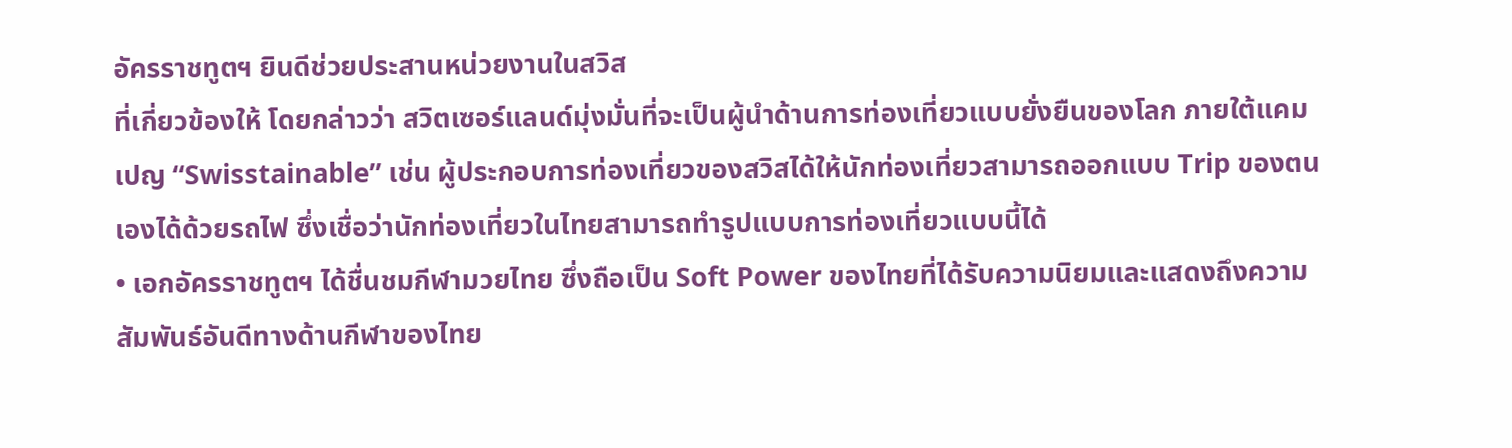อัครราชทูตฯ ยินดีช่วยประสานหน่วยงานในสวิส
ที่เกี่ยวข้องให้ โดยกล่าวว่า สวิตเซอร์แลนด์มุ่งมั่นที่จะเป็นผู้นำด้านการท่องเที่ยวแบบยั่งยืนของโลก ภายใต้แคมเปญ “Swisstainable” เช่น ผู้ประกอบการท่องเที่ยวของสวิสได้ให้นักท่องเที่ยวสามารถออกแบบ Trip ของตนเองได้ด้วยรถไฟ ซึ่งเชื่อว่านักท่องเที่ยวในไทยสามารถทำรูปแบบการท่องเที่ยวแบบนี้ได้
• เอกอัครราชทูตฯ ได้ชื่นชมกีฬามวยไทย ซึ่งถือเป็น Soft Power ของไทยที่ได้รับความนิยมและแสดงถึงความสัมพันธ์อันดีทางด้านกีฬาของไทย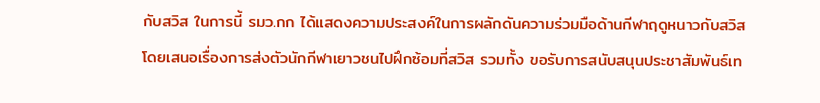กับสวิส ในการนี้ รมว.กก ได้แสดงความประสงค์ในการผลักดันความร่วมมือด้านกีฬาฤดูหนาวกับสวิส โดยเสนอเรื่องการส่งตัวนักกีฬาเยาวชนไปฝึกซ้อมที่สวิส รวมทั้ง ขอรับการสนับสนุนประชาสัมพันธ์เท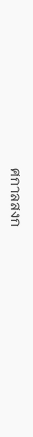ศกาลสงก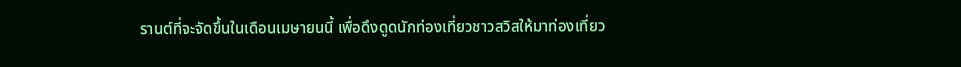รานต์ที่จะจัดขึ้นในเดือนเมษายนนี้ เพื่อดึงดูดนักท่องเที่ยวชาวสวิสให้มาท่องเที่ยว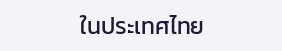ในประเทศไทย